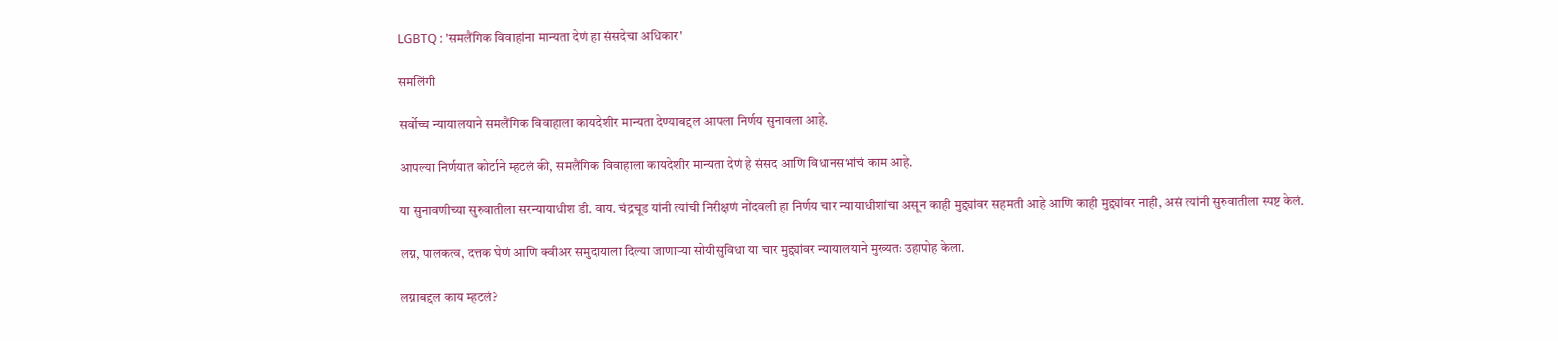LGBTQ : 'समलैंगिक विवाहांना मान्यता देणं हा संसदेचा अधिकार'

समलिंगी

सर्वोच्च न्यायालयाने समलैंगिक विवाहाला कायदेशीर मान्यता देण्याबद्दल आपला निर्णय सुनावला आहे.

आपल्या निर्णयात कोर्टाने म्हटलं की, समलैंगिक विवाहाला कायदेशीर मान्यता देणं हे संसद आणि विधानसभांचं काम आहे.

या सुनावणीच्या सुरुवातीला सरन्यायाधीश डी. वाय. चंद्रचूड यांनी त्यांची निरीक्षणं नोंदवली हा निर्णय चार न्यायाधीशांचा असून काही मुद्द्यांवर सहमती आहे आणि काही मुद्द्यांवर नाही, असं त्यांनी सुरुवातीला स्पष्ट केलं.

लग्न, पालकत्व, दत्तक घेणं आणि क्वीअर समुदायाला दिल्या जाणाऱ्या सोयीसुविधा या चार मुद्द्यांवर न्यायालयाने मुख्यतः उहापोह केला.

लग्नाबद्दल काय म्हटलं?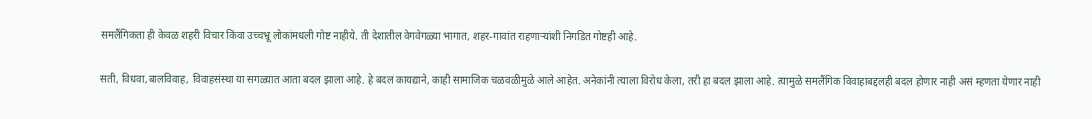समलैंगिकता ही केवळ शहरी विचार किंवा उच्चभ्रू लोकांमधली गोष्ट नाहीये. ती देशातील वेगवेगळ्या भागात, शहर-गावांत राहणाऱ्यांशी निगडित गोष्टही आहे.

सती, विधवा,बालविवाह, विवाहसंस्था या सगळ्यात आता बदल झाला आहे. हे बदल कायद्याने, काही सामाजिक चळवळीमुळे आले आहेत. अनेकांनी त्याला विरोध केला, तरी हा बदल झाला आहे. त्यामुळे समलैंगिक विवाहाबद्दलही बदल होणार नाही असं म्हणता येणार नाही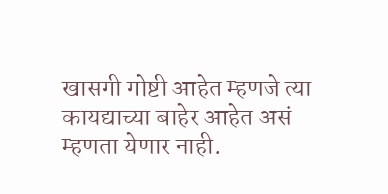खासगी गोष्टी आहेत म्हणजे त्या कायद्याच्या बाहेर आहेत असं म्हणता येणार नाही.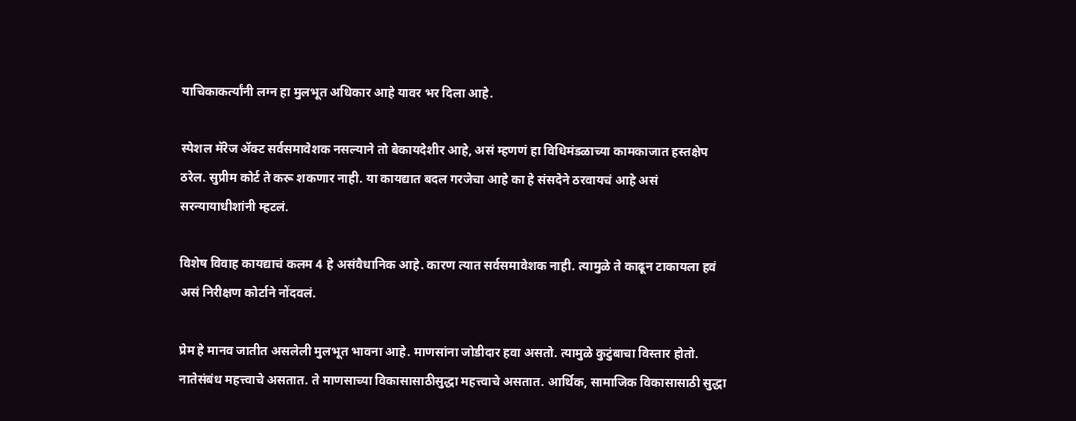याचिकाकर्त्यांनी लग्न हा मुलभूत अधिकार आहे यावर भर दिला आहे.

स्पेशल मॅरेज ॲक्ट सर्वसमावेशक नसल्याने तो बेकायदेशीर आहे, असं म्हणणं हा विधिमंडळाच्या कामकाजात हस्तक्षेप ठरेल. सुप्रीम कोर्ट ते करू शकणार नाही. या कायद्यात बदल गरजेचा आहे का हे संसदेने ठरवायचं आहे असं सरन्यायाधीशांनी म्हटलं.

विशेष विवाह कायद्याचं कलम 4 हे असंवैधानिक आहे. कारण त्यात सर्वसमावेशक नाही. त्यामुळे ते काढून टाकायला हवं असं निरीक्षण कोर्टाने नोंदवलं.

प्रेम हे मानव जातीत असलेली मुलभूत भावना आहे. माणसांना जोडीदार हवा असतो. त्यामुळे कुटुंबाचा विस्तार होतो. नातेसंबंध महत्त्वाचे असतात. ते माणसाच्या विकासासाठीसुद्धा महत्त्वाचे असतात. आर्थिक, सामाजिक विकासासाठी सुद्धा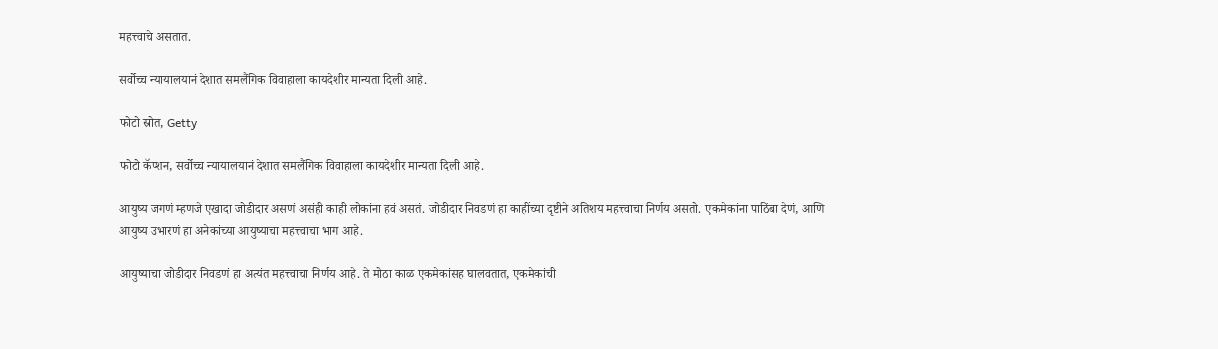महत्त्वाचे असतात.

सर्वोच्च न्यायालयानं देशात समलैंगिक विवाहाला कायदेशीर मान्यता दिली आहे.

फोटो स्रोत, Getty

फोटो कॅप्शन, सर्वोच्च न्यायालयानं देशात समलैंगिक विवाहाला कायदेशीर मान्यता दिली आहे.

आयुष्य जगणं म्हणजे एखादा जोडीदार असणं असंही काही लोकांना हवं असतं. जोडीदार निवडणं हा काहींच्या दृष्टीने अतिशय महत्त्वाचा निर्णय असतो. एकमेकांना पाठिंबा देणं, आणि आयुष्य उभारणं हा अनेकांच्या आयुष्याचा महत्त्वाचा भाग आहे.

आयुष्याचा जोडीदार निवडणं हा अत्यंत महत्त्वाचा निर्णय आहे. ते मोठा काळ एकमेकांसह घालवतात, एकमेकांची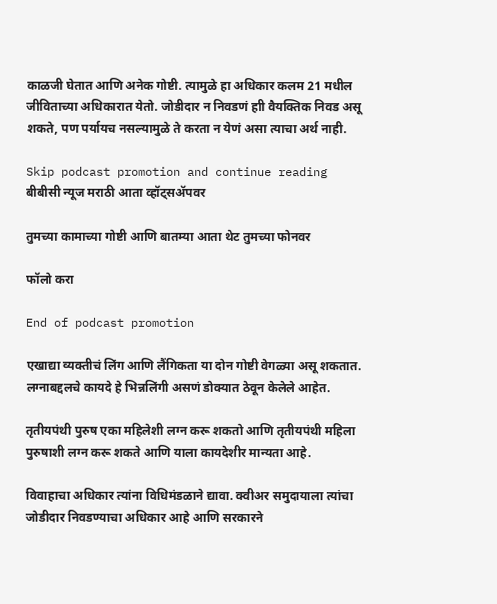काळजी घेतात आणि अनेक गोष्टी. त्यामुळे हा अधिकार कलम 21 मधील जीविताच्या अधिकारात येतो. जोडीदार न निवडणं हाी वैयक्तिक निवड असू शकते, पण पर्यायच नसल्यामुळे ते करता न येणं असा त्याचा अर्थ नाही.

Skip podcast promotion and continue reading
बीबीसी न्यूज मराठी आता व्हॉट्सॲपवर

तुमच्या कामाच्या गोष्टी आणि बातम्या आता थेट तुमच्या फोनवर

फॉलो करा

End of podcast promotion

एखाद्या व्यक्तीचं लिंग आणि लैंगिकता या दोन गोष्टी वेगळ्या असू शकतात. लग्नाबद्दलचे कायदे हे भिन्नलिंगी असणं डोक्यात ठेवून केलेले आहेत.

तृतीयपंथी पुरुष एका महिलेशी लग्न करू शकतो आणि तृतीयपंथी महिला पुरुषाशी लग्न करू शकते आणि याला कायदेशीर मान्यता आहे.

विवाहाचा अधिकार त्यांना विधिमंडळाने द्यावा. क्वीअर समुदायाला त्यांचा जोडीदार निवडण्याचा अधिकार आहे आणि सरकारने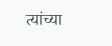त्यांच्या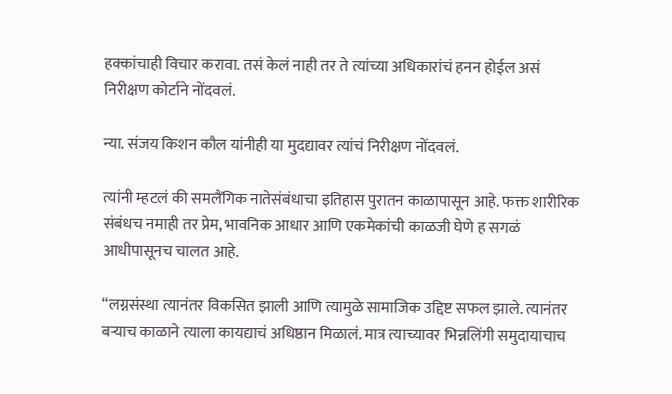हक्कांचाही विचार करावा. तसं केलं नाही तर ते त्यांच्या अधिकारांचं हनन होईल असं निरीक्षण कोर्टाने नोंदवलं.

न्या. संजय किशन कौल यांनीही या मुदद्यावर त्यांचं निरीक्षण नोंदवलं.

त्यांनी म्हटलं की समलैंगिक नातेसंबंधाचा इतिहास पुरातन काळापासून आहे. फक्त शारीरिक संबंधच नमाही तर प्रेम, भावनिक आधार आणि एकमेकांची काळजी घेणे ह सगळं आधीपासूनच चालत आहे.

“लग्नसंस्था त्यानंतर विकसित झाली आणि त्यामुळे सामाजिक उद्दिष्ट सफल झाले. त्यानंतर बऱ्याच काळाने त्याला कायद्याचं अधिष्ठान मिळालं. मात्र त्याच्यावर भिन्नलिंगी समुदायाचाच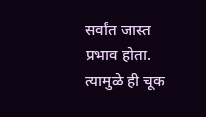सर्वांत जास्त प्रभाव होता. त्यामुळे ही चूक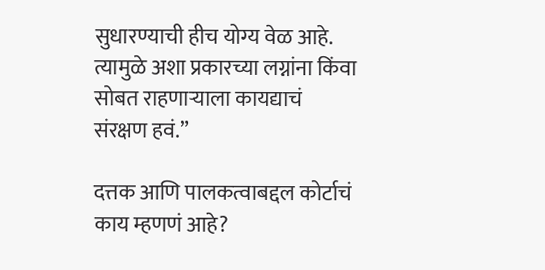सुधारण्याची हीच योग्य वेळ आहे. त्यामुळे अशा प्रकारच्या लग्नांना किंवा सोबत राहणाऱ्याला कायद्याचं संरक्षण हवं.”

दत्तक आणि पालकत्वाबद्दल कोर्टाचं काय म्हणणं आहे?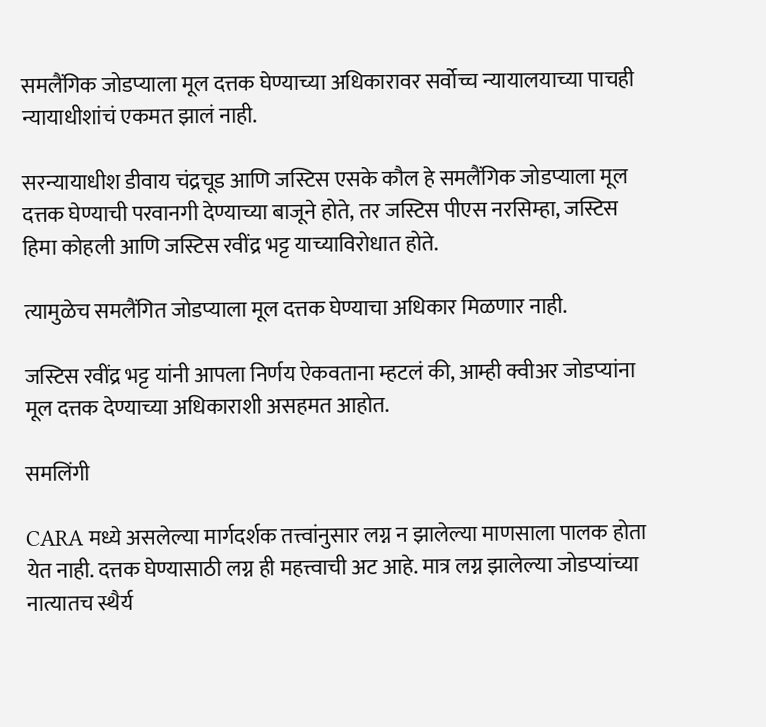समलैंगिक जोडप्याला मूल दत्तक घेण्याच्या अधिकारावर सर्वोच्च न्यायालयाच्या पाचही न्यायाधीशांचं एकमत झालं नाही.

सरन्यायाधीश डीवाय चंद्रचूड आणि जस्टिस एसके कौल हे समलैंगिक जोडप्याला मूल दत्तक घेण्याची परवानगी देण्याच्या बाजूने होते, तर जस्टिस पीएस नरसिम्हा, जस्टिस हिमा कोहली आणि जस्टिस रवींद्र भट्ट याच्याविरोधात होते.

त्यामुळेच समलैंगित जोडप्याला मूल दत्तक घेण्याचा अधिकार मिळणार नाही.

जस्टिस रवींद्र भट्ट यांनी आपला निर्णय ऐकवताना म्हटलं की, आम्ही क्वीअर जोडप्यांना मूल दत्तक देण्याच्या अधिकाराशी असहमत आहोत.

समलिंगी

CARA मध्ये असलेल्या मार्गदर्शक तत्त्वांनुसार लग्न न झालेल्या माणसाला पालक होता येत नाही. दत्तक घेण्यासाठी लग्न ही महत्त्वाची अट आहे. मात्र लग्न झालेल्या जोडप्यांच्या नात्यातच स्थैर्य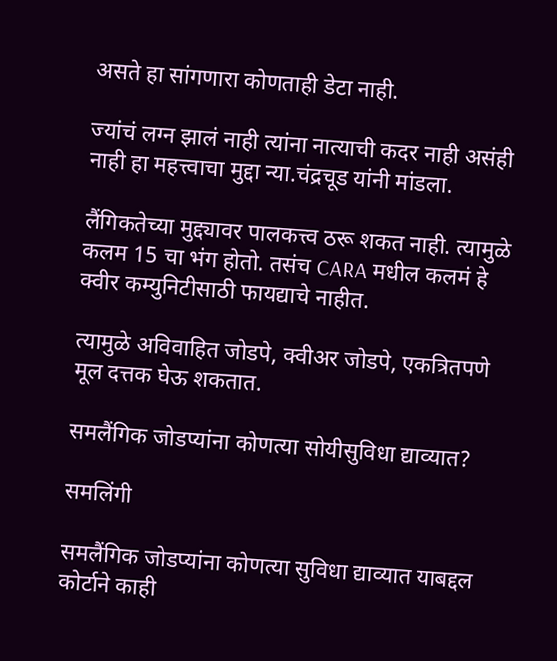असते हा सांगणारा कोणताही डेटा नाही.

ज्यांचं लग्न झालं नाही त्यांना नात्याची कदर नाही असंही नाही हा महत्त्वाचा मुद्दा न्या.चंद्रचूड यांनी मांडला.

लैंगिकतेच्या मुद्द्यावर पालकत्त्व ठरू शकत नाही. त्यामुळे कलम 15 चा भंग होतो. तसंच CARA मधील कलमं हे क्वीर कम्युनिटीसाठी फायद्याचे नाहीत.

त्यामुळे अविवाहित जोडपे, क्वीअर जोडपे, एकत्रितपणे मूल दत्तक घेऊ शकतात.

समलैंगिक जोडप्यांना कोणत्या सोयीसुविधा द्याव्यात?

समलिंगी

समलैंगिक जोडप्यांना कोणत्या सुविधा द्याव्यात याबद्दल कोर्टाने काही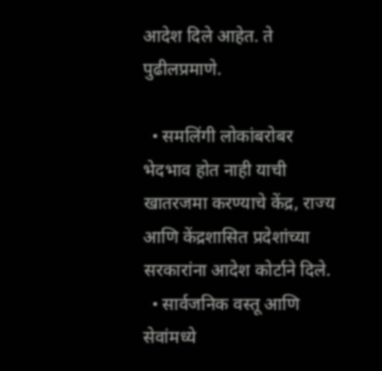आदेश दिले आहेत. ते पुढीलप्रमाणे.

  • समलिंगी लोकांबरोबर भेदभाव होत नाही याची खातरजमा करण्याचे केंद्र, राज्य आणि केंद्रशासित प्रदेशांच्या सरकारांना आदेश कोर्टाने दिले.
  • सार्वजनिक वस्तू आणि सेवांमध्ये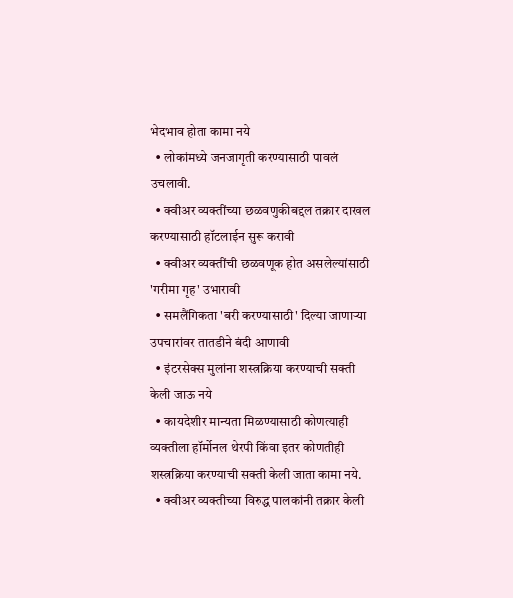भेदभाव होता कामा नये
  • लोकांमध्ये जनजागृती करण्यासाठी पावलं उचलावी.
  • क्वीअर व्यक्तींच्या छळवणुकीबद्दल तक्रार दाखल करण्यासाठी हॉटलाईन सुरू करावी
  • क्वीअर व्यक्तींची छळवणूक होत असलेल्यांसाठी 'गरीमा गृह' उभारावी
  • समलैंगिकता 'बरी करण्यासाठी' दिल्या जाणाऱ्या उपचारांवर तातडीने बंदी आणावी
  • इंटरसेक्स मुलांना शस्त्रक्रिया करण्याची सक्ती केली जाऊ नये
  • कायदेशीर मान्यता मिळण्यासाठी कोणत्याही व्यक्तीला हॉर्मोनल थेरपी किंवा इतर कोणतीही शस्त्रक्रिया करण्याची सक्ती केली जाता कामा नये.
  • क्वीअर व्यक्तीच्या विरुद्ध पालकांनी तक्रार केली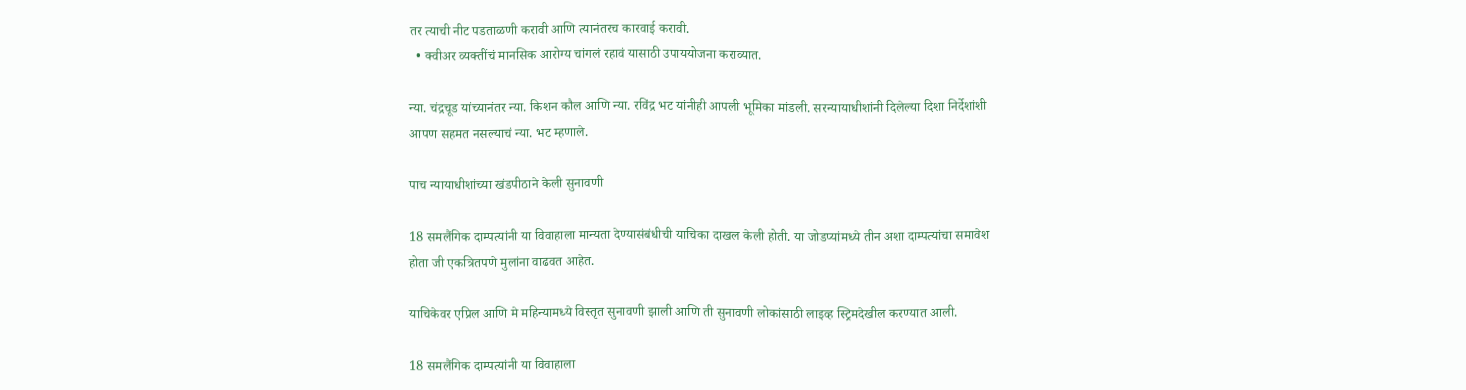तर त्याची नीट पडताळणी करावी आणि त्यानंतरच कारवाई करावी.
  • क्वीअर व्यक्तींचं मानसिक आरोग्य चांगलं रहावं यासाठी उपाययोजना कराव्यात.

न्या. चंद्रचूड यांच्यानंतर न्या. किशन कौल आणि न्या. रविंद्र भट यांनीही आपली भूमिका मांडली. सरन्यायाधीशांनी दिलेल्या दिशा निर्देशांशी आपण सहमत नसल्याचं न्या. भट म्हणाले.

पाच न्यायाधीशांच्या खंडपीठाने केली सुनावणी

18 समलैंगिक दाम्पत्यांनी या विवाहाला मान्यता देण्यासंबंधीची याचिका दाखल केली होती. या जोडप्यांमध्ये तीन अशा दाम्पत्यांचा समावेश होता जी एकत्रितपणे मुलांना वाढवत आहेत.

याचिकेवर एप्रिल आणि मे महिन्यामध्ये विस्तृत सुनावणी झाली आणि ती सुनावणी लोकांसाठी लाइव्ह स्ट्रिमदेखील करण्यात आली.

18 समलैंगिक दाम्पत्यांनी या विवाहाला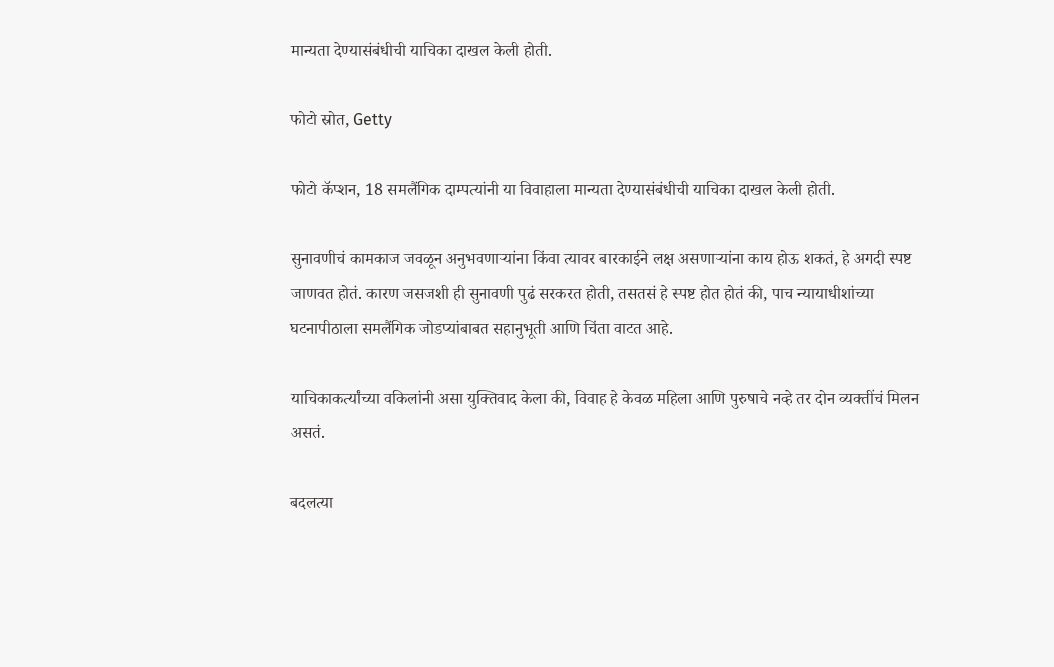मान्यता देण्यासंबंधीची याचिका दाखल केली होती.

फोटो स्रोत, Getty

फोटो कॅप्शन, 18 समलैंगिक दाम्पत्यांनी या विवाहाला मान्यता देण्यासंबंधीची याचिका दाखल केली होती.

सुनावणीचं कामकाज जवळून अनुभवणाऱ्यांना किंवा त्यावर बारकाईने लक्ष असणाऱ्यांना काय होऊ शकतं, हे अगदी स्पष्ट जाणवत होतं. कारण जसजशी ही सुनावणी पुढं सरकरत होती, तसतसं हे स्पष्ट होत होतं की, पाच न्यायाधीशांच्या घटनापीठाला समलैंगिक जोडप्यांबाबत सहानुभूती आणि चिंता वाटत आहे.

याचिकाकर्त्यांच्या वकिलांनी असा युक्तिवाद केला की, विवाह हे केवळ महिला आणि पुरुषाचे नव्हे तर दोन व्यक्तींचं मिलन असतं.

बदलत्या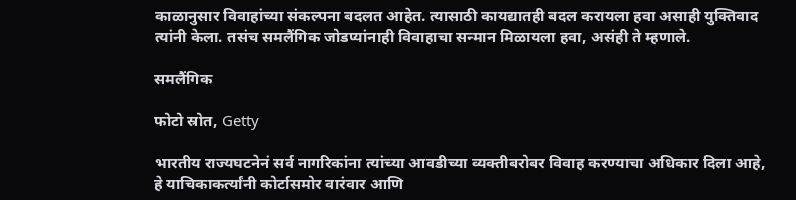काळानुसार विवाहांच्या संकल्पना बदलत आहेत. त्यासाठी कायद्यातही बदल करायला हवा असाही युक्तिवाद त्यांनी केला. तसंच समलैंगिक जोडप्यांनाही विवाहाचा सन्मान मिळायला हवा, असंही ते म्हणाले.

समलैंगिक

फोटो स्रोत, Getty

भारतीय राज्यघटनेनं सर्व नागरिकांना त्यांच्या आवडीच्या व्यक्तीबरोबर विवाह करण्याचा अधिकार दिला आहे, हे याचिकाकर्त्यांनी कोर्टासमोर वारंवार आणि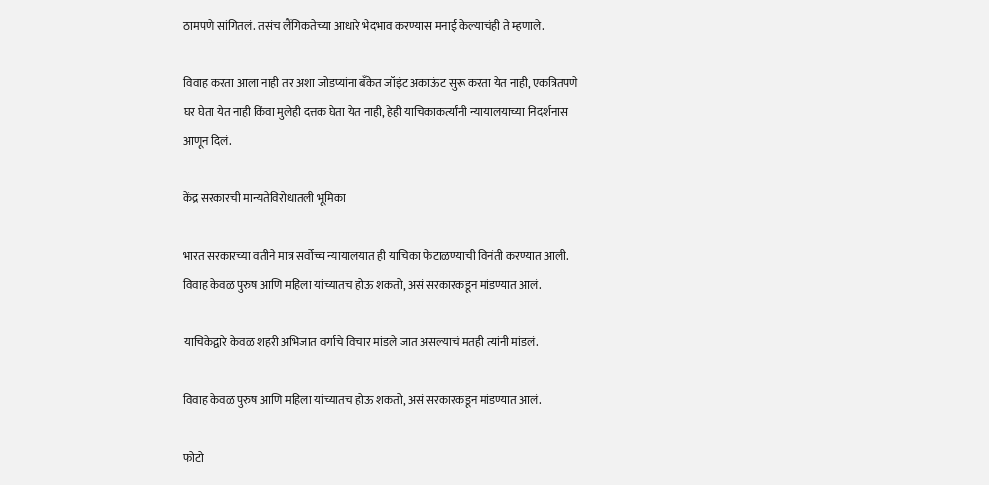ठामपणे सांगितलं. तसंच लैंगिकतेच्या आधारे भेदभाव करण्यास मनाई केल्याचंही ते म्हणाले.

विवाह करता आला नाही तर अशा जोडप्यांना बँकेत जॉइंट अकाऊंट सुरू करता येत नाही, एकत्रितपणे घर घेता येत नाही किंवा मुलेही दत्तक घेता येत नाही, हेही याचिकाकर्त्यांनी न्यायालयाच्या निदर्शनास आणून दिलं.

केंद्र सरकारची मान्यतेविरोधातली भूमिका

भारत सरकारच्या वतीने मात्र सर्वोच्च न्यायालयात ही याचिका फेटाळण्याची विनंती करण्यात आली. विवाह केवळ पुरुष आणि महिला यांच्यातच होऊ शकतो, असं सरकारकडून मांडण्यात आलं.

याचिकेद्वारे केवळ शहरी अभिजात वर्गाचे विचार मांडले जात असल्याचं मतही त्यांनी मांडलं.

विवाह केवळ पुरुष आणि महिला यांच्यातच होऊ शकतो, असं सरकारकडून मांडण्यात आलं.

फोटो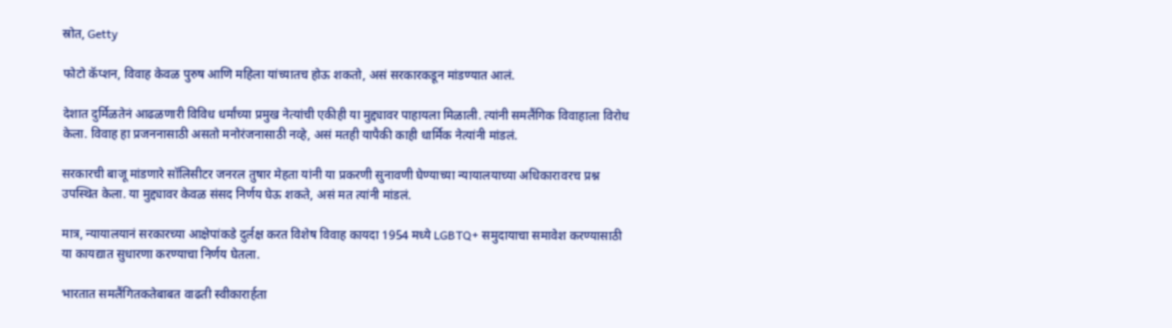स्रोत, Getty

फोटो कॅप्शन, विवाह केवळ पुरुष आणि महिला यांच्यातच होऊ शकतो, असं सरकारकडून मांडण्यात आलं.

देशात दुर्मिळतेनं आढळणारी विविध धर्मांच्या प्रमुख नेत्यांची एकीही या मुद्द्यावर पाहायला मिळाली. त्यांनी समलैंगिक विवाहाला विरोध केला. विवाह हा प्रजननासाठी असतो मनोरंजनासाठी नव्हे, असं मतही यापैकी काही धार्मिक नेत्यांनी मांडलं.

सरकारची बाजू मांडणारे सॉलिसीटर जनरल तुषार मेहता यांनी या प्रकरणी सुनावणी घेण्याच्या न्यायालयाच्या अधिकारावरच प्रश्न उपस्थित केला. या मुद्द्यावर केवळ संसद निर्णय घेऊ शकते, असं मत त्यांनी मांडलं.

मात्र, न्यायालयानं सरकारच्या आक्षेपांकडे दुर्लक्ष करत विशेष विवाह कायदा 1954 मध्ये LGBTQ+ समुदायाचा समावेश करण्यासाठी या कायद्यात सुधारणा करण्याचा निर्णय घेतला.

भारतात समलैंगितकतेबाबत वाढती स्वीकारार्हता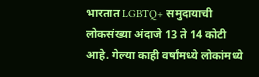भारतात LGBTQ+ समुदायाची लोकसंख्या अंदाजे 13 ते 14 कोटी आहे. गेल्या काही वर्षांमध्ये लोकांमध्ये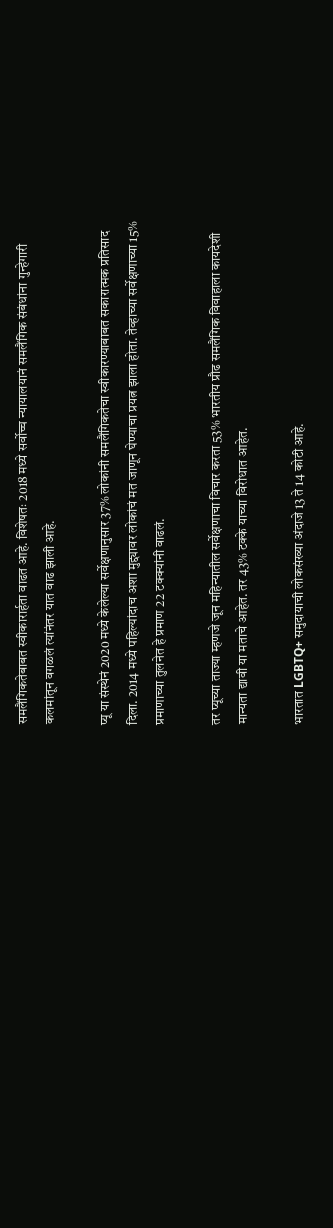समलैंगिकतेबाबत स्वीकारार्हता वाढत आहे. विशेषतः 2018 मध्ये सर्वोच्च न्यायालयानं समलैंगिक संबंधांना गुन्हेगारी कलमांतून वगळलं त्यांनंतर यात वाढ झाली आहे.

प्यू या संस्थेनं 2020 मध्ये केलेल्या सर्वेक्षणानुसार 37% लोकांनी समलैंगिकतेचा स्वीकारण्याबाबत सकारात्मक प्रतिसाद दिला. 2014 मध्ये पहिल्यांदाच अशा मुद्द्यावर लोकांचं मत जाणून घेण्याचा प्रयत्न झाला होता. तेव्हाच्या सर्वेक्षणाच्या 15% प्रमाणाच्या तुलनेत हे प्रमाण 22 टक्क्यांनी वाढलं.

तर प्यूच्या ताज्या म्हणजे जून महिन्यातील सर्वेक्षणाचा विचार करता 53% भारतीय प्रौढ समलैंगिक विवाहाला कायदेशी मान्यता द्यावी या मताचे आहेत. तर 43% टक्के याच्या विरोधात आहेत.

भारतात LGBTQ+ समुदायाची लोकसंख्या अंदाजे 13 ते 14 कोटी आहे.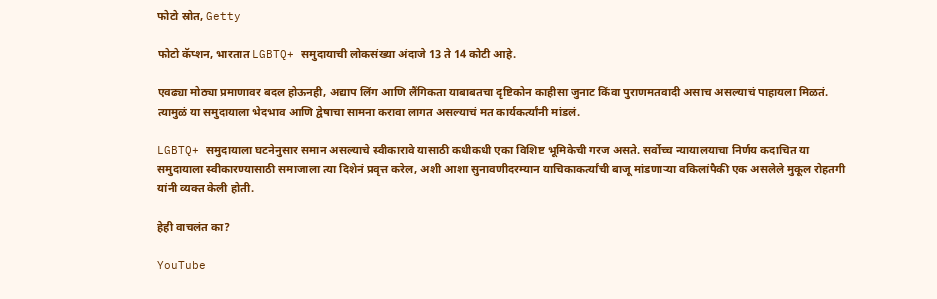फोटो स्रोत, Getty

फोटो कॅप्शन, भारतात LGBTQ+ समुदायाची लोकसंख्या अंदाजे 13 ते 14 कोटी आहे.

एवढ्या मोठ्या प्रमाणावर बदल होऊनही, अद्याप लिंग आणि लैंगिकता याबाबतचा दृष्टिकोन काहीसा जुनाट किंवा पुराणमतवादी असाच असल्याचं पाहायला मिळतं. त्यामुळं या समुदायाला भेदभाव आणि द्वेषाचा सामना करावा लागत असल्याचं मत कार्यकर्त्यांनी मांडलं.

LGBTQ+ समुदायाला घटनेनुसार समान असल्याचे स्वीकारावे यासाठी कधीकधी एका विशिष्ट भूमिकेची गरज असते. सर्वोच्च न्यायालयाचा निर्णय कदाचित या समुदायाला स्वीकारण्यासाठी समाजाला त्या दिशेनं प्रवृत्त करेल, अशी आशा सुनावणीदरम्यान याचिकाकर्त्यांची बाजू मांडणाऱ्या वकिलांपैकी एक असलेले मुकूल रोहतगी यांनी व्यक्त केली होती.

हेही वाचलंत का?

YouTube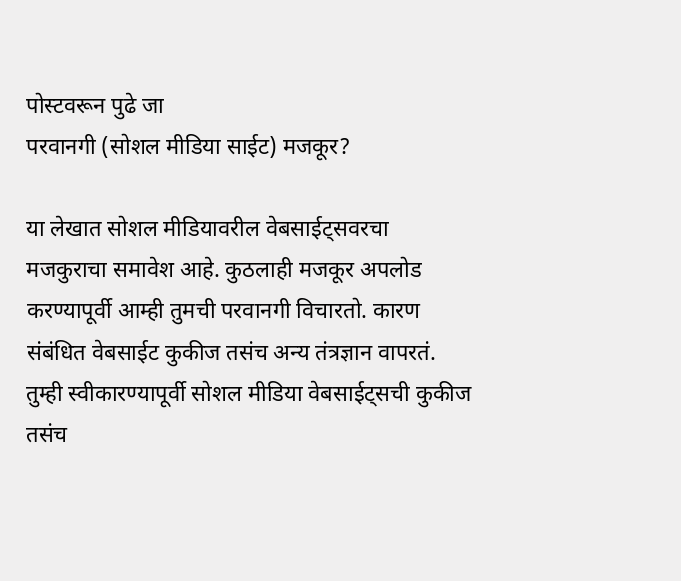पोस्टवरून पुढे जा
परवानगी (सोशल मीडिया साईट) मजकूर?

या लेखात सोशल मीडियावरील वेबसाईट्सवरचा मजकुराचा समावेश आहे. कुठलाही मजकूर अपलोड करण्यापूर्वी आम्ही तुमची परवानगी विचारतो. कारण संबंधित वेबसाईट कुकीज तसंच अन्य तंत्रज्ञान वापरतं. तुम्ही स्वीकारण्यापूर्वी सोशल मीडिया वेबसाईट्सची कुकीज तसंच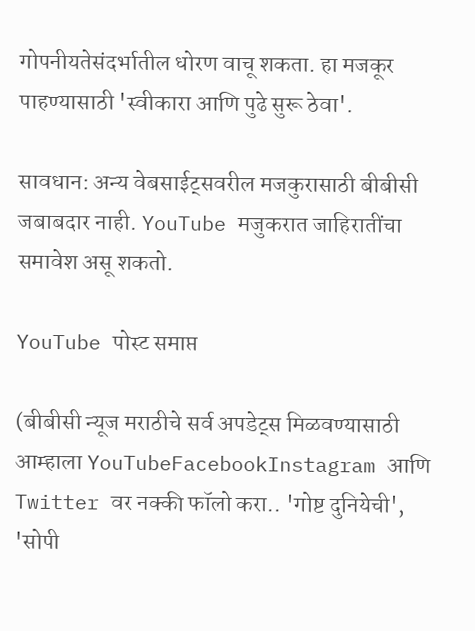गोपनीयतेसंदर्भातील धोरण वाचू शकता. हा मजकूर पाहण्यासाठी 'स्वीकारा आणि पुढे सुरू ठेवा'.

सावधान: अन्य वेबसाईट्सवरील मजकुरासाठी बीबीसी जबाबदार नाही. YouTube मजुकरात जाहिरातींचा समावेश असू शकतो.

YouTube पोस्ट समाप्त

(बीबीसी न्यूज मराठीचे सर्व अपडेट्स मिळवण्यासाठी आम्हाला YouTubeFacebookInstagram आणि Twitter वर नक्की फॉलो करा.. 'गोष्ट दुनियेची', 'सोपी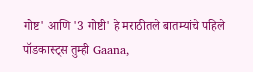गोष्ट' आणि '3 गोष्टी' हे मराठीतले बातम्यांचे पहिले पॉडकास्ट्स तुम्ही Gaana,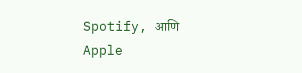Spotify, आणि Apple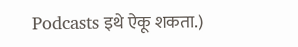Podcasts इथे ऐकू शकता.)